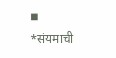◾
*संयमाची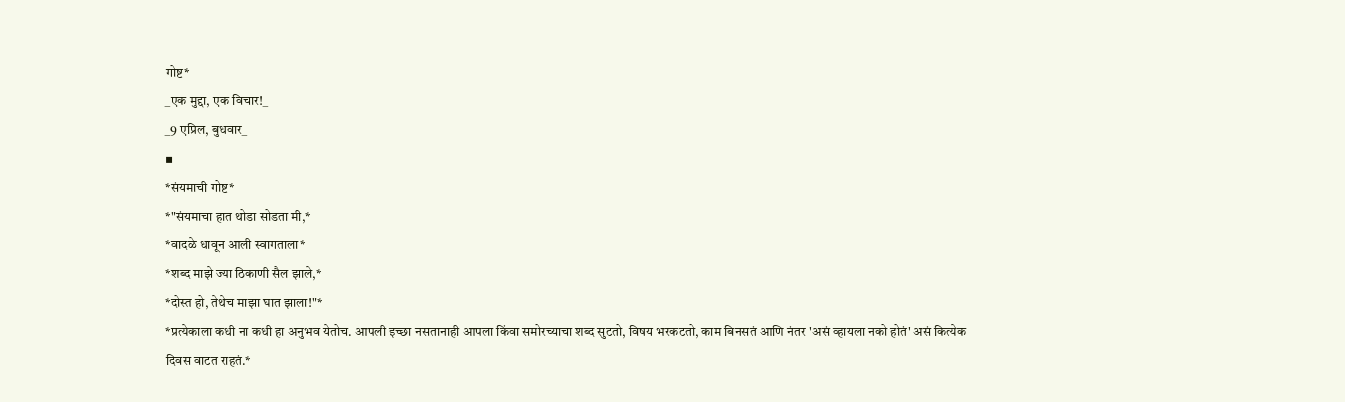गोष्ट*
_एक मुद्दा, एक विचार!_
_9 एप्रिल, बुधवार_
▪
*संयमाची गोष्ट*
*"संयमाचा हात थोडा सोडता मी,*
*वादळे धावून आली स्वागताला*
*शब्द माझे ज्या ठिकाणी सैल झाले,*
*दोस्त हो, तेथेच माझा घात झाला!"*
*प्रत्येकाला कधी ना कधी हा अनुभव येतोच. आपली इच्छा नसतानाही आपला किंवा समोरच्याचा शब्द सुटतो, विषय भरकटतो, काम बिनसतं आणि नंतर 'असं व्हायला नको होतं' असं कित्येक दिवस वाटत राहतं.*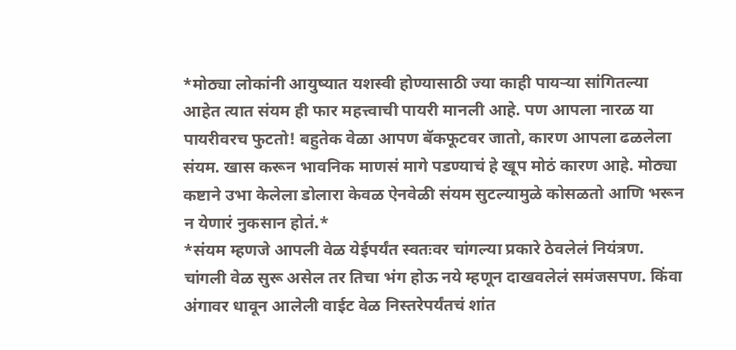*मोठ्या लोकांनी आयुष्यात यशस्वी होण्यासाठी ज्या काही पायऱ्या सांगितल्या आहेत त्यात संयम ही फार महत्त्वाची पायरी मानली आहे. पण आपला नारळ या पायरीवरच फुटतो! बहुतेक वेळा आपण बॅकफूटवर जातो, कारण आपला ढळलेला संयम. खास करून भावनिक माणसं मागे पडण्याचं हे खूप मोठं कारण आहे. मोठ्या कष्टाने उभा केलेला डोलारा केवळ ऐनवेळी संयम सुटल्यामुळे कोसळतो आणि भरून न येणारं नुकसान होतं.*
*संयम म्हणजे आपली वेळ येईपर्यंत स्वतःवर चांगल्या प्रकारे ठेवलेलं नियंत्रण. चांगली वेळ सुरू असेल तर तिचा भंग होऊ नये म्हणून दाखवलेलं समंजसपण. किंवा अंगावर धावून आलेली वाईट वेळ निस्तरेपर्यंतचं शांत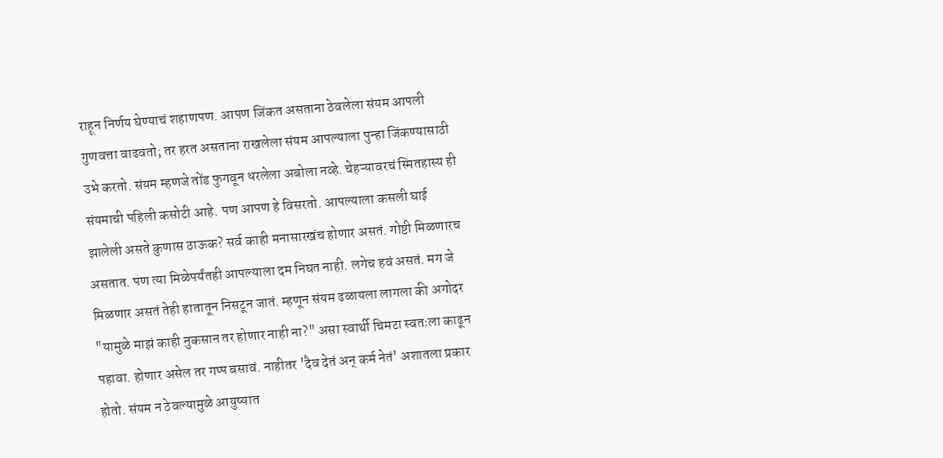राहून निर्णय घेण्याचं शहाणपण. आपण जिंकत असताना ठेवलेला संयम आपली गुणवत्ता वाढवतो; तर हरत असताना राखलेला संयम आपल्याला पुन्हा जिंकण्यासाठी उभे करतो. संयम म्हणजे तोंड फुगवून धरलेला अबोला नव्हे. चेहऱ्यावरचं स्मितहास्य ही संयमाची पहिली कसोटी आहे. पण आपण हे विसरतो. आपल्याला कसली घाई झालेली असते कुणास ठाऊक? सर्व काही मनासारखंच होणार असतं. गोष्टी मिळणारच असतात. पण त्या मिळेपर्यंतही आपल्याला दम निघत नाही. लगेच हवं असतं. मग जे मिळणार असतं तेही हातातून निसटून जातं. म्हणून संयम ढळायला लागला की अगोदर "यामुळे माझं काही नुकसान तर होणार नाही ना?" असा स्वार्थी चिमटा स्वतःला काढून पहावा. होणार असेल तर गप्प बसावं. नाहीतर 'दैव देतं अन् कर्म नेतं' अशातला प्रकार होतो. संयम न ठेवल्यामुळे आयुष्यात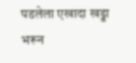पडलेला एखादा खड्डा भरून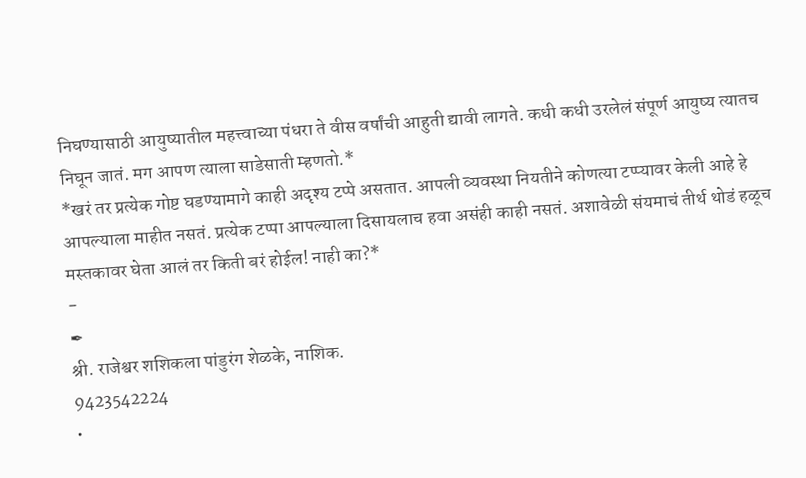निघण्यासाठी आयुष्यातील महत्त्वाच्या पंधरा ते वीस वर्षांची आहुती द्यावी लागते. कधी कधी उरलेलं संपूर्ण आयुष्य त्यातच निघून जातं. मग आपण त्याला साडेसाती म्हणतो.*
*खरं तर प्रत्येक गोष्ट घडण्यामागे काही अदृश्य टप्पे असतात. आपली व्यवस्था नियतीने कोणत्या टप्प्यावर केली आहे हे आपल्याला माहीत नसतं. प्रत्येक टप्पा आपल्याला दिसायलाच हवा असंही काही नसतं. अशावेळी संयमाचं तीर्थ थोडं हळूच मस्तकावर घेता आलं तर किती बरं होईल! नाही का?*
-
✒
श्री. राजेश्वर शशिकला पांडुरंग शेळके, नाशिक.
9423542224
•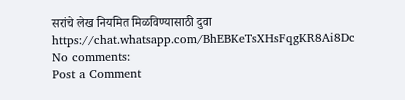सरांचे लेख नियमित मिळविण्यासाठी दुवा
https://chat.whatsapp.com/BhEBKeTsXHsFqgKR8Ai8Dc
No comments:
Post a Comment